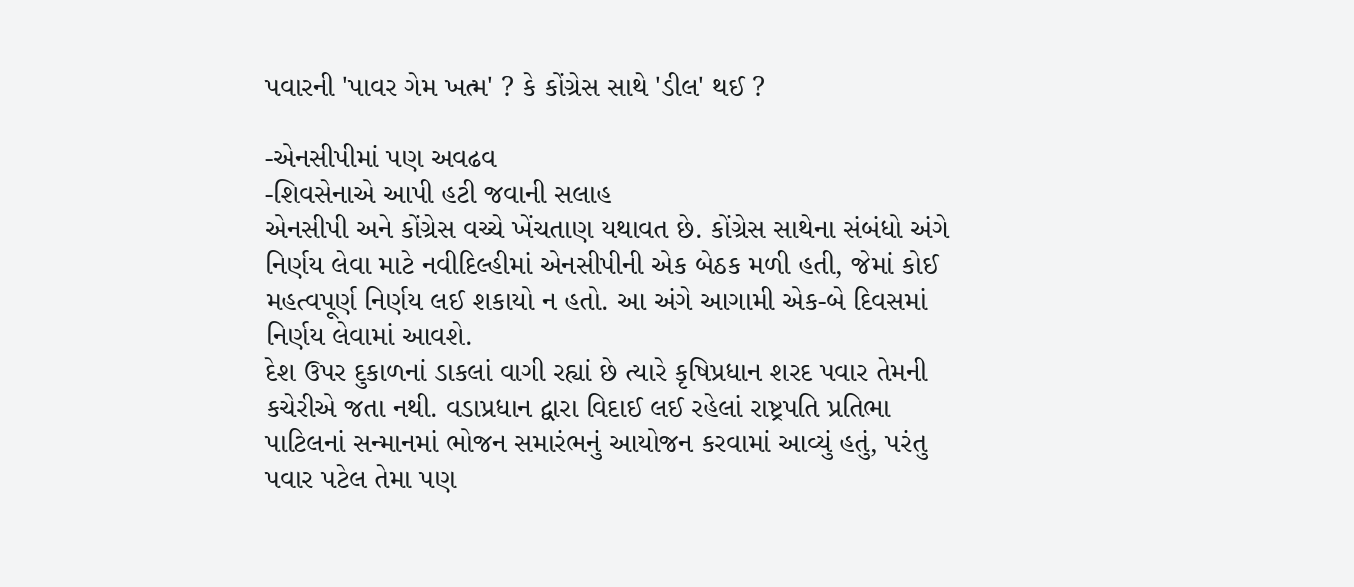પવારની 'પાવર ગેમ ખત્મ' ? કે કોંગ્રેસ સાથે 'ડીલ' થઈ ?

-એનસીપીમાં પણ અવઢવ
-શિવસેનાએ આપી હટી જવાની સલાહ
એનસીપી અને કોંગ્રેસ વચ્ચે ખેંચતાણ યથાવત છે. કોંગ્રેસ સાથેના સંબંધો અંગે નિર્ણય લેવા માટે નવીદિલ્હીમાં એનસીપીની એક બેઠક મળી હતી, જેમાં કોઈ મહત્વપૂર્ણ નિર્ણય લઈ શકાયો ન હતો. આ અંગે આગામી એક-બે દિવસમાં નિર્ણય લેવામાં આવશે.
દેશ ઉપર દુકાળનાં ડાકલાં વાગી રહ્યાં છે ત્યારે કૃષિપ્રધાન શરદ પવાર તેમની કચેરીએ જતા નથી. વડાપ્રધાન દ્વારા વિદાઈ લઈ રહેલાં રાષ્ટ્રપતિ પ્રતિભા પાટિલનાં સન્માનમાં ભોજન સમારંભનું આયોજન કરવામાં આવ્યું હતું, પરંતુ પવાર પટેલ તેમા પણ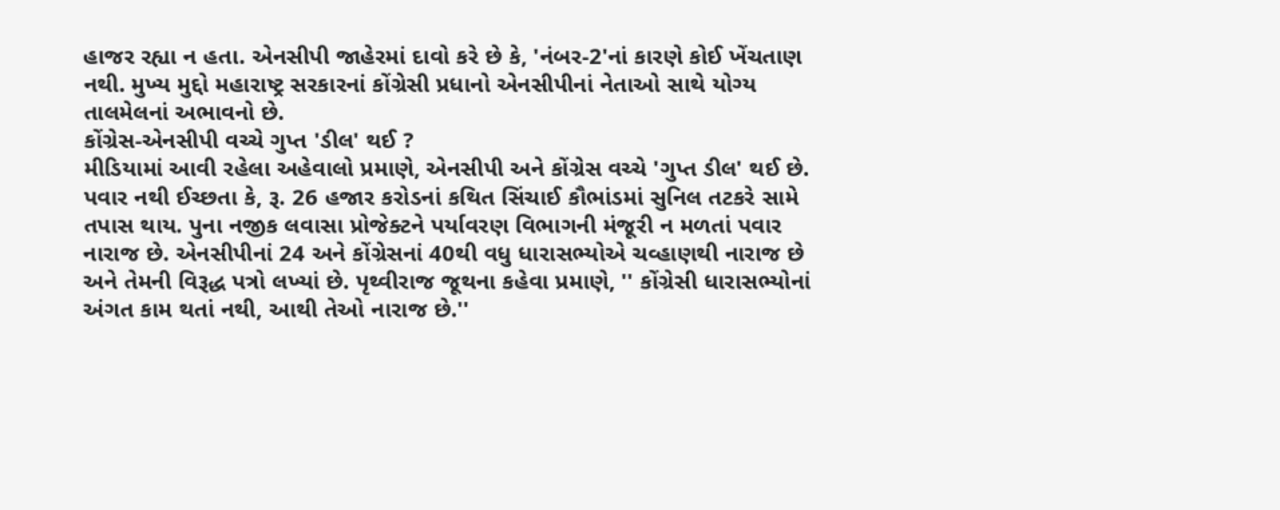હાજર રહ્યા ન હતા. એનસીપી જાહેરમાં દાવો કરે છે કે, 'નંબર-2'નાં કારણે કોઈ ખેંચતાણ નથી. મુખ્ય મુદ્દો મહારાષ્ટ્ર સરકારનાં કોંગ્રેસી પ્રધાનો એનસીપીનાં નેતાઓ સાથે યોગ્ય તાલમેલનાં અભાવનો છે.
કોંગ્રેસ-એનસીપી વચ્ચે ગુપ્ત 'ડીલ' થઈ ?
મીડિયામાં આવી રહેલા અહેવાલો પ્રમાણે, એનસીપી અને કોંગ્રેસ વચ્ચે 'ગુપ્ત ડીલ' થઈ છે. પવાર નથી ઈચ્છતા કે, રૂ. 26 હજાર કરોડનાં કથિત સિંચાઈ કૌભાંડમાં સુનિલ તટકરે સામે તપાસ થાય. પુના નજીક લવાસા પ્રોજેક્ટને પર્યાવરણ વિભાગની મંજૂરી ન મળતાં પવાર નારાજ છે. એનસીપીનાં 24 અને કોંગ્રેસનાં 40થી વધુ ધારાસભ્યોએ ચવ્હાણથી નારાજ છે અને તેમની વિરૂદ્ધ પત્રો લખ્યાં છે. પૃથ્વીરાજ જૂથના કહેવા પ્રમાણે, '' કોંગ્રેસી ધારાસભ્યોનાં અંગત કામ થતાં નથી, આથી તેઓ નારાજ છે.''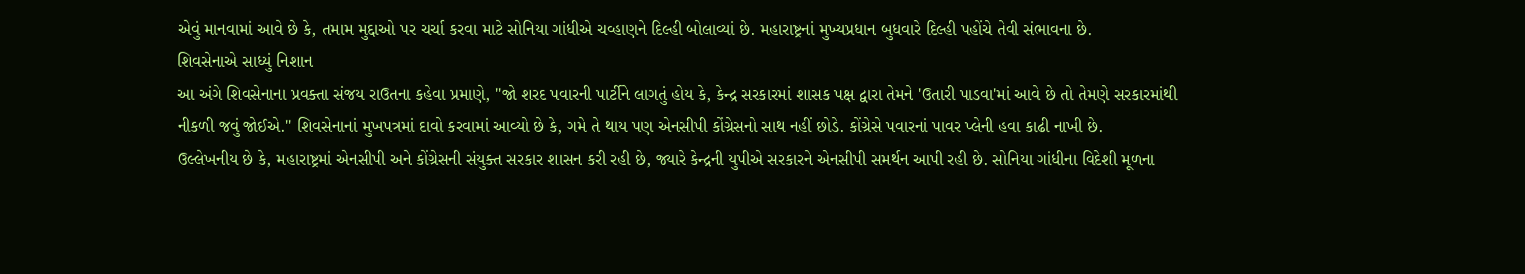એવું માનવામાં આવે છે કે, તમામ મુદ્દાઓ પર ચર્ચા કરવા માટે સોનિયા ગાંધીએ ચવ્હાણને દિલ્હી બોલાવ્યાં છે. મહારાષ્ટ્રનાં મુખ્યપ્રધાન બુધવારે દિલ્હી પહોંચે તેવી સંભાવના છે.
શિવસેનાએ સાધ્યું નિશાન
આ અંગે શિવસેનાના પ્રવક્તા સંજય રાઉતના કહેવા પ્રમાણે, ''જો શરદ પવારની પાર્ટીને લાગતું હોય કે, કેન્દ્ર સરકારમાં શાસક પક્ષ દ્વારા તેમને 'ઉતારી પાડવા'માં આવે છે તો તેમણે સરકારમાંથી નીકળી જવું જોઈએ.'' શિવસેનાનાં મુખપત્રમાં દાવો કરવામાં આવ્યો છે કે, ગમે તે થાય પણ એનસીપી કોંગ્રેસનો સાથ નહીં છોડે. કોંગ્રેસે પવારનાં પાવર પ્લેની હવા કાઢી નાખી છે.
ઉલ્લેખનીય છે કે, મહારાષ્ટ્રમાં એનસીપી અને કોંગ્રેસની સંયુક્ત સરકાર શાસન કરી રહી છે, જ્યારે કેન્દ્રની યુપીએ સરકારને એનસીપી સમર્થન આપી રહી છે. સોનિયા ગાંધીના વિદેશી મૂળના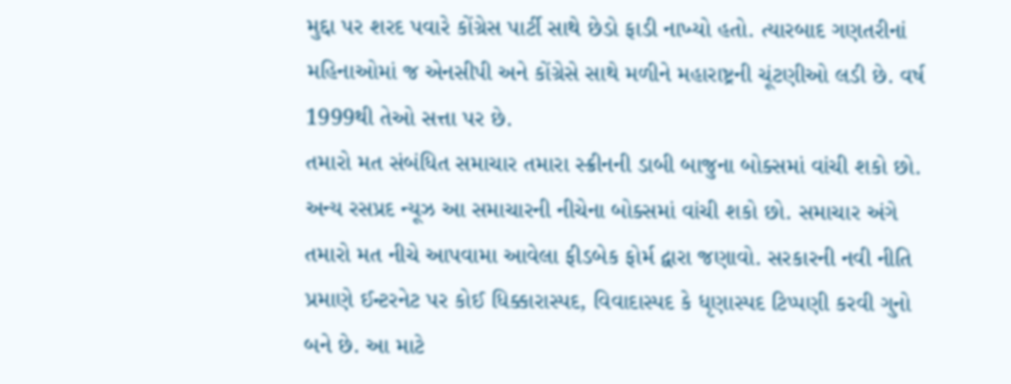મુદ્દા પર શરદ પવારે કોંગ્રેસ પાર્ટી સાથે છેડો ફાડી નાખ્યો હતો. ત્યારબાદ ગણતરીનાં મહિનાઓમાં જ એનસીપી અને કોંગ્રેસે સાથે મળીને મહારાષ્ટ્રની ચૂંટણીઓ લડી છે. વર્ષ 1999થી તેઓ સત્તા પર છે.
તમારો મત સંબંધિત સમાચાર તમારા સ્ક્રીનની ડાબી બાજુના બોક્સમાં વાંચી શકો છો. અન્ય રસપ્રદ ન્યૂઝ આ સમાચારની નીચેના બોક્સમાં વાંચી શકો છો. સમાચાર અંગે તમારો મત નીચે આપવામા આવેલા ફીડબેક ફોર્મ દ્વારા જણાવો. સરકારની નવી નીતિ પ્રમાણે ઈન્ટરનેટ પર કોઈ ધિક્કારાસ્પદ, વિવાદાસ્પદ કે ધૃણાસ્પદ ટિપ્પણી કરવી ગુનો બને છે. આ માટે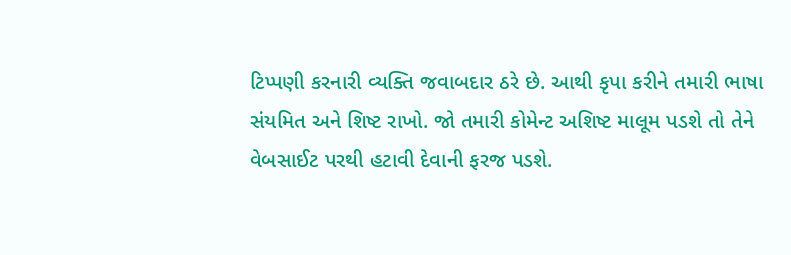ટિપ્પણી કરનારી વ્યક્તિ જવાબદાર ઠરે છે. આથી કૃપા કરીને તમારી ભાષા સંયમિત અને શિષ્ટ રાખો. જો તમારી કોમેન્ટ અશિષ્ટ માલૂમ પડશે તો તેને વેબસાઈટ પરથી હટાવી દેવાની ફરજ પડશે.